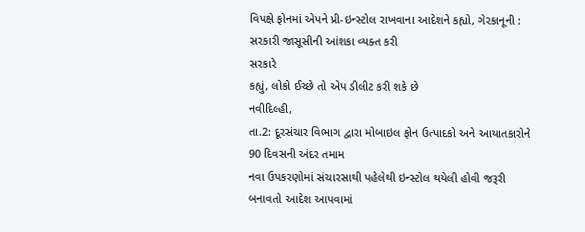વિપક્ષે ફોનમાં એપને પ્રી-ઇન્સ્ટોલ રાખવાના આદેશને કહ્યો, ગેરકાનૂની : સરકારી જાસૂસીની આંશકા વ્યક્ત કરી
સરકારે
કહ્યું, લોકો ઈચ્છે તો એપ ડીલીટ કરી શકે છે
નવીદિલ્હી,
તા.2: દૂરસંચાર વિભાગ દ્વારા મોબાઇલ ફોન ઉત્પાદકો અને આયાતકારોને 90 દિવસની અંદર તમામ
નવા ઉપકરણોમાં સંચારસાથી પહેલેથી ઇન્સ્ટોલ થયેલી હોવી જરૂરી બનાવતો આદેશ આપવામાં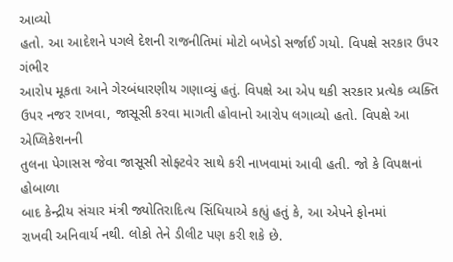આવ્યો
હતો. આ આદેશને પગલે દેશની રાજનીતિમાં મોટો બખેડો સર્જાઈ ગયો. વિપક્ષે સરકાર ઉપર ગંભીર
આરોપ મૂકતા આને ગેરબંધારણીય ગણાવ્યું હતું. વિપક્ષે આ એપ થકી સરકાર પ્રત્યેક વ્યક્તિ
ઉપર નજર રાખવા, જાસૂસી કરવા માગતી હોવાનો આરોપ લગાવ્યો હતો. વિપક્ષે આ એપ્લિકેશનની
તુલના પેગાસસ જેવા જાસૂસી સોફ્ટવેર સાથે કરી નાખવામાં આવી હતી. જો કે વિપક્ષનાં હોબાળા
બાદ કેન્દ્રીય સંચાર મંત્રી જ્યોતિરાદિત્ય સિંધિયાએ કહ્યું હતું કે, આ એપને ફોનમાં
રાખવી અનિવાર્ય નથી. લોકો તેને ડીલીટ પણ કરી શકે છે.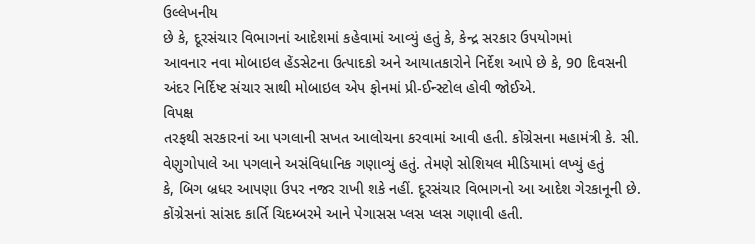ઉલ્લેખનીય
છે કે, દૂરસંચાર વિભાગનાં આદેશમાં કહેવામાં આવ્યું હતું કે, કેન્દ્ર સરકાર ઉપયોગમાં
આવનાર નવા મોબાઇલ હેંડસેટના ઉત્પાદકો અને આયાતકારોને નિર્દેશ આપે છે કે, 90 દિવસની
અંદર નિર્દિષ્ટ સંચાર સાથી મોબાઇલ એપ ફોનમાં પ્રી-ઈન્સ્ટોલ હોવી જોઈએ.
વિપક્ષ
તરફથી સરકારનાં આ પગલાની સખત આલોચના કરવામાં આવી હતી. કોંગ્રેસના મહામંત્રી કે. સી.
વેણુગોપાલે આ પગલાને અસંવિધાનિક ગણાવ્યું હતું. તેમણે સોશિયલ મીડિયામાં લખ્યું હતું
કે, બિગ બ્રધર આપણા ઉપર નજર રાખી શકે નહીં. દૂરસંચાર વિભાગનો આ આદેશ ગેરકાનૂની છે.
કોંગ્રેસનાં સાંસદ કાર્તિ ચિદમ્બરમે આને પેગાસસ પ્લસ પ્લસ ગણાવી હતી.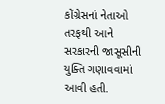કોંગ્રેસનાં નેતાઓ
તરફથી આને સરકારની જાસૂસીની યુક્તિ ગણાવવામાં આવી હતી.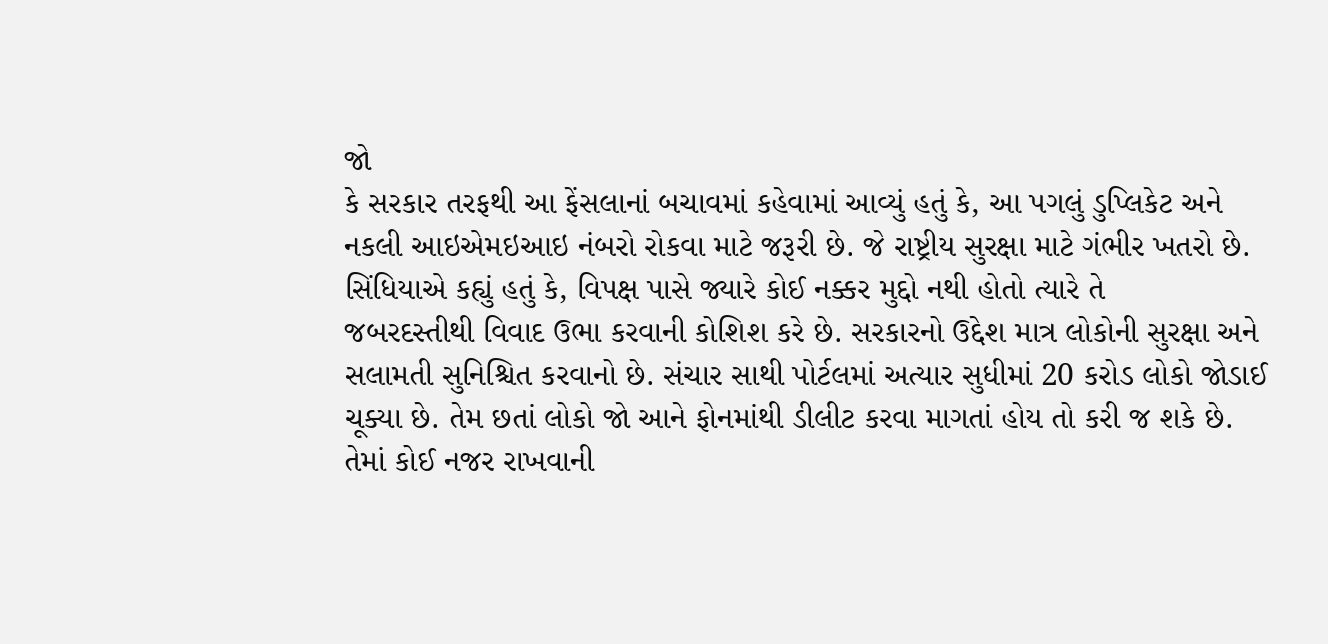જો
કે સરકાર તરફથી આ ફેંસલાનાં બચાવમાં કહેવામાં આવ્યું હતું કે, આ પગલું ડુપ્લિકેટ અને
નકલી આઇએમઇઆઇ નંબરો રોકવા માટે જરૂરી છે. જે રાષ્ટ્રીય સુરક્ષા માટે ગંભીર ખતરો છે.
સિંધિયાએ કહ્યું હતું કે, વિપક્ષ પાસે જ્યારે કોઈ નક્કર મુદ્દો નથી હોતો ત્યારે તે
જબરદસ્તીથી વિવાદ ઉભા કરવાની કોશિશ કરે છે. સરકારનો ઉદ્દેશ માત્ર લોકોની સુરક્ષા અને
સલામતી સુનિશ્ચિત કરવાનો છે. સંચાર સાથી પોર્ટલમાં અત્યાર સુધીમાં 20 કરોડ લોકો જોડાઈ
ચૂક્યા છે. તેમ છતાં લોકો જો આને ફોનમાંથી ડીલીટ કરવા માગતાં હોય તો કરી જ શકે છે.
તેમાં કોઈ નજર રાખવાની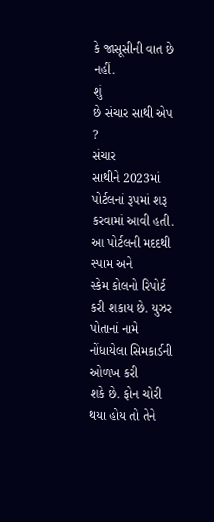કે જાસૂસીની વાત છે નહીં.
શું
છે સંચાર સાથી એપ ?
સંચાર
સાથીને 2023માં પોર્ટલનાં રૂપમાં શરૂ કરવામાં આવી હતી. આ પોર્ટલની મદદથી સ્પામ અને
સ્કેમ કોલનો રિપોર્ટ કરી શકાય છે. યુઝર પોતાનાં નામે નોંધાયેલા સિમકાર્ડની ઓળખ કરી
શકે છે. ફોન ચોરી થયા હોય તો તેને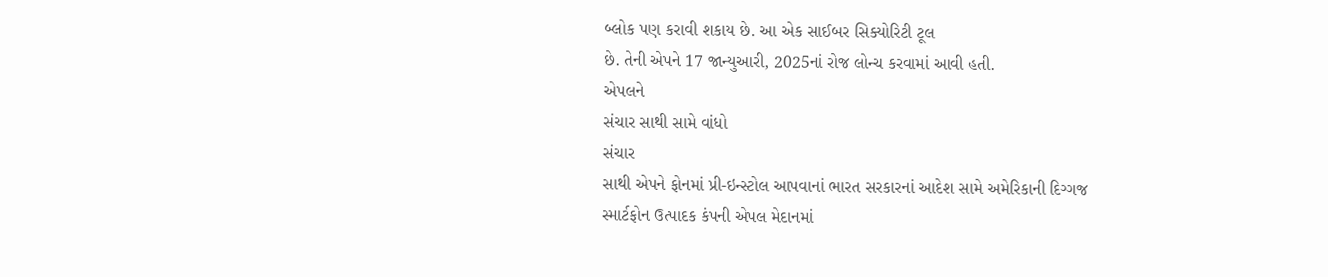બ્લોક પણ કરાવી શકાય છે. આ એક સાઈબર સિક્યોરિટી ટૂલ
છે. તેની એપને 17 જાન્યુઆરી, 2025નાં રોજ લોન્ચ કરવામાં આવી હતી.
એપલને
સંચાર સાથી સામે વાંધો
સંચાર
સાથી એપને ફોનમાં પ્રી-ઇન્સ્ટોલ આપવાનાં ભારત સરકારનાં આદેશ સામે અમેરિકાની દિગ્ગજ
સ્માર્ટફોન ઉત્પાદક કંપની એપલ મેદાનમાં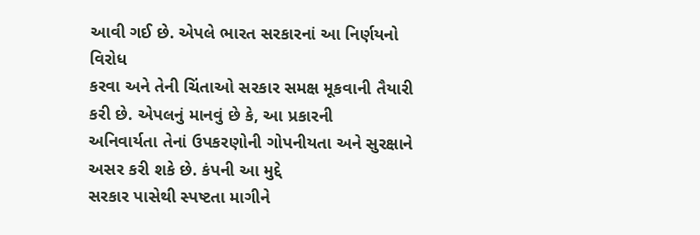આવી ગઈ છે. એપલે ભારત સરકારનાં આ નિર્ણયનો વિરોધ
કરવા અને તેની ચિંતાઓ સરકાર સમક્ષ મૂકવાની તૈયારી કરી છે. એપલનું માનવું છે કે, આ પ્રકારની
અનિવાર્યતા તેનાં ઉપકરણોની ગોપનીયતા અને સુરક્ષાને અસર કરી શકે છે. કંપની આ મુદ્દે
સરકાર પાસેથી સ્પષ્ટતા માગીને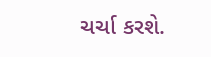ચર્ચા કરશે.